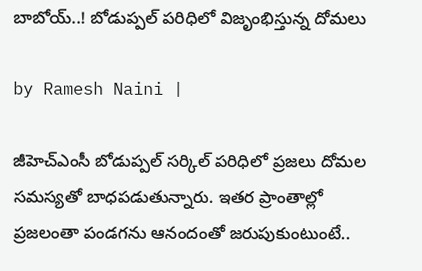బాబోయ్..! బోడుప్పల్ పరిధిలో విజృంభిస్తున్న దోమలు

by Ramesh Naini |

జీహెచ్ఎంసీ బోడుప్పల్ సర్కిల్ పరిధిలో ప్రజలు దోమల సమస్యతో బాధపడుతున్నారు. ఇతర ప్రాంతాల్లో ప్రజలంతా పండగను ఆనందంతో జరుపుకుంటుంటే..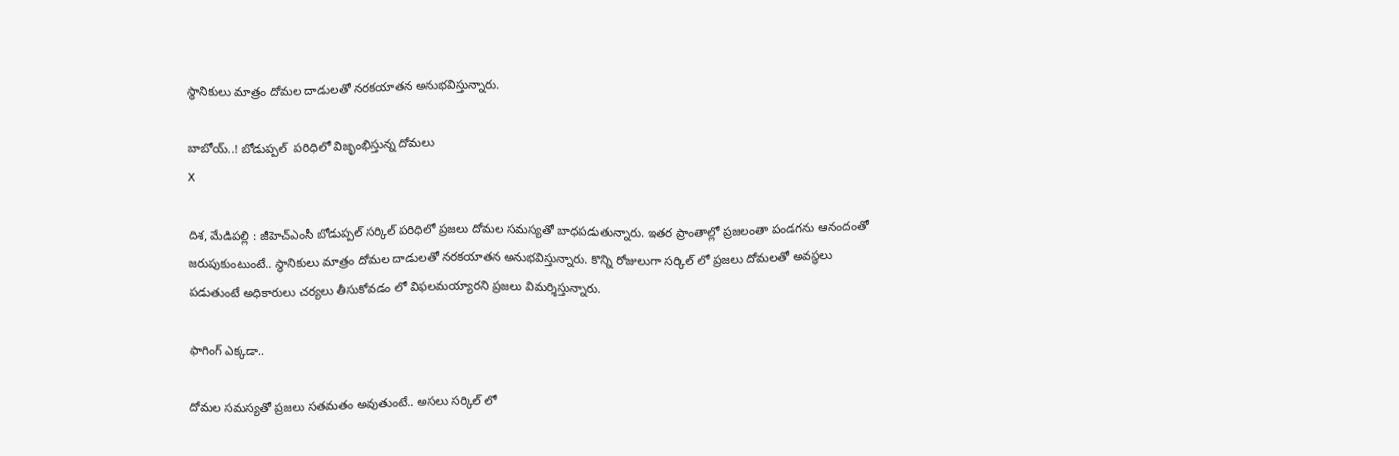స్థానికులు మాత్రం దోమల దాడులతో నరకయాతన అనుభవిస్తున్నారు.

బాబోయ్..! బోడుప్పల్  పరిధిలో విజృంభిస్తున్న దోమలు
X

దిశ, మేడిపల్లి : జీహెచ్ఎంసీ బోడుప్పల్ సర్కిల్ పరిధిలో ప్రజలు దోమల సమస్యతో బాధపడుతున్నారు. ఇతర ప్రాంతాల్లో ప్రజలంతా పండగను ఆనందంతో జరుపుకుంటుంటే.. స్థానికులు మాత్రం దోమల దాడులతో నరకయాతన అనుభవిస్తున్నారు. కొన్ని రోజులుగా సర్కిల్ లో ప్రజలు దోమలతో అవస్థలు పడుతుంటే అధికారులు చర్యలు తీసుకోవడం లో విఫలమయ్యారని ప్రజలు విమర్శిస్తున్నారు.

ఫాగింగ్ ఎక్కడా..

దోమల సమస్యతో ప్రజలు సతమతం అవుతుంటే.. అసలు సర్కిల్ లో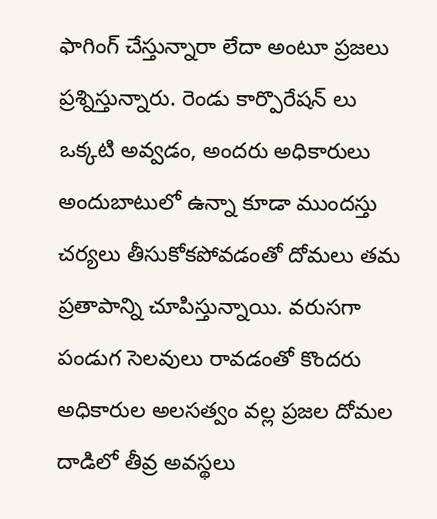ఫాగింగ్ చేస్తున్నారా లేదా అంటూ ప్రజలు ప్రశ్నిస్తున్నారు. రెండు కార్పొరేషన్ లు ఒక్కటి అవ్వడం, అందరు అధికారులు అందుబాటులో ఉన్నా కూడా ముందస్తు చర్యలు తీసుకోకపోవడంతో దోమలు తమ ప్రతాపాన్ని చూపిస్తున్నాయి. వరుసగా పండుగ సెలవులు రావడంతో కొందరు అధికారుల అలసత్వం వల్ల ప్రజల దోమల దాడిలో తీవ్ర అవస్థలు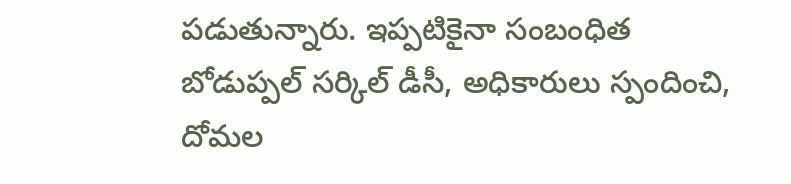పడుతున్నారు. ఇప్పటికైనా సంబంధిత బోడుప్పల్ సర్కిల్ డీసీ, అధికారులు స్పందించి, దోమల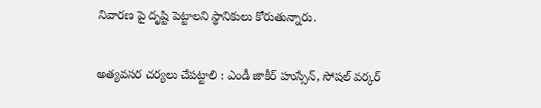నివారణ పై దృష్టి పెట్టాలని స్థానికులు కోరుతున్నారు.

అత్యవసర చర్యలు చేపట్టాలి : ఎండీ జాకీర్ హుస్సేన్, సోషల్ వర్కర్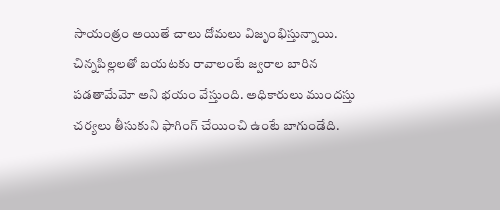సాయంత్రం అయితే చాలు దోమలు విజృంభిస్తున్నాయి. చిన్నపిల్లలతో బయటకు రావాలంటే జ్వరాల బారిన పడతామేమో అని భయం వేస్తుంది. అధికారులు ముందస్తు చర్యలు తీసుకుని ఫాగింగ్ చేయించి ఉంటే బాగుండేది.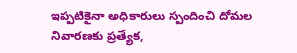ఇప్పటికైనా అధికారులు స్పందించి దోమల నివారణకు ప్రత్యేక,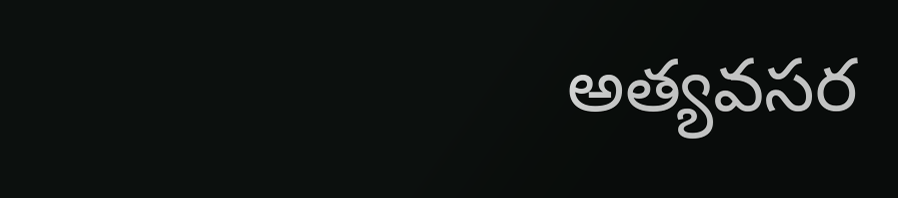అత్యవసర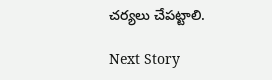చర్యలు చేపట్టాలి.

Next Story